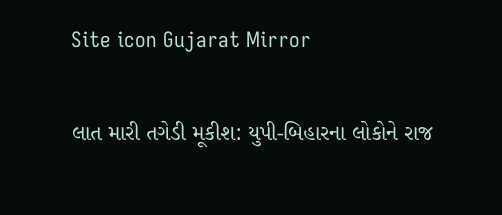Site icon Gujarat Mirror

લાત મારી તગેડી મૂકીશ: યુપી-બિહારના લોકોને રાજ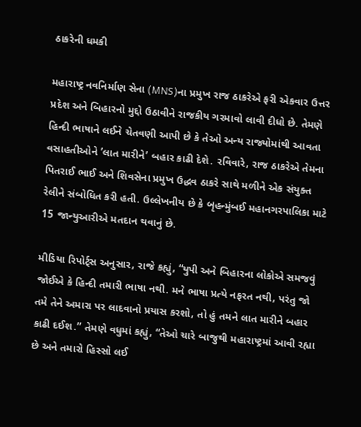ઠાકરેની ધમકી

મહારાષ્ટ્ર નવનિર્માણ સેના (MNS)ના પ્રમુખ રાજ ઠાકરેએ ફરી એકવાર ઉત્તર પ્રદેશ અને બિહારનો મુદ્દો ઉઠાવીને રાજકીય ગરમાવો લાવી દીધો છે. તેમણે હિન્દી ભાષાને લઈને ચેતવણી આપી છે કે તેઓ અન્ય રાજ્યોમાંથી આવતા વસાહતીઓને ’લાત મારીને’ બહાર કાઢી દેશે. રવિવારે, રાજ ઠાકરેએ તેમના પિતરાઈ ભાઈ અને શિવસેના પ્રમુખ ઉદ્ધવ ઠાકરે સાથે મળીને એક સંયુક્ત રેલીને સંબોધિત કરી હતી. ઉલ્લેખનીય છે કે બૃહન્મુંબઈ મહાનગરપાલિકા માટે 15 જાન્યુઆરીએ મતદાન થવાનું છે.

મીડિયા રિપોર્ટ્સ અનુસાર, રાજે કહ્યું, “યુપી અને બિહારના લોકોએ સમજવું જોઈએ કે હિન્દી તમારી ભાષા નથી. મને ભાષા પ્રત્યે નફરત નથી, પરંતુ જો તમે તેને અમારા પર લાદવાનો પ્રયાસ કરશો, તો હું તમને લાત મારીને બહાર કાઢી દઈશ.” તેમણે વધુમાં કહ્યું, “તેઓ ચારે બાજુથી મહારાષ્ટ્રમાં આવી રહ્યા છે અને તમારો હિસ્સો લઈ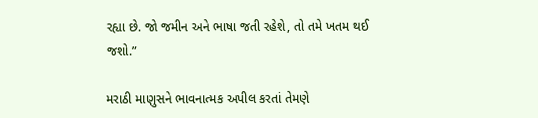રહ્યા છે. જો જમીન અને ભાષા જતી રહેશે, તો તમે ખતમ થઈ જશો.”

મરાઠી માણુસને ભાવનાત્મક અપીલ કરતાં તેમણે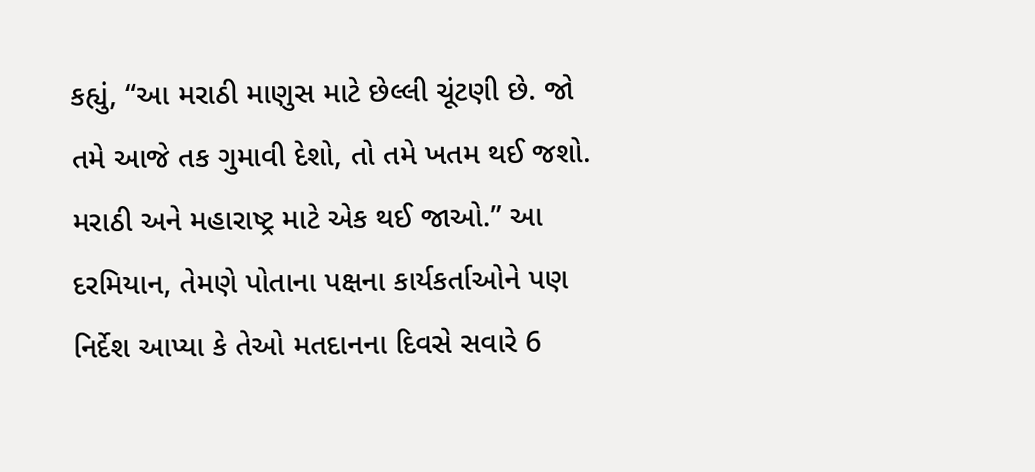કહ્યું, “આ મરાઠી માણુસ માટે છેલ્લી ચૂંટણી છે. જો તમે આજે તક ગુમાવી દેશો, તો તમે ખતમ થઈ જશો. મરાઠી અને મહારાષ્ટ્ર માટે એક થઈ જાઓ.” આ દરમિયાન, તેમણે પોતાના પક્ષના કાર્યકર્તાઓને પણ નિર્દેશ આપ્યા કે તેઓ મતદાનના દિવસે સવારે 6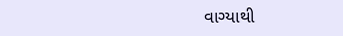વાગ્યાથી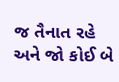જ તૈનાત રહે અને જો કોઈ બે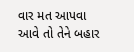વાર મત આપવા આવે તો તેને બહાર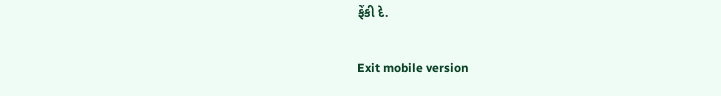ફેંકી દે.

Exit mobile version